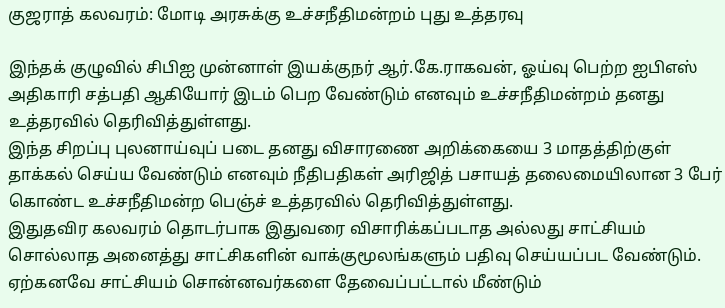குஜராத் கலவரம்: மோடி அரசுக்கு உச்சநீதிமன்றம் புது உத்தரவு

இந்தக் குழுவில் சிபிஐ முன்னாள் இயக்குநர் ஆர்.கே.ராகவன், ஓய்வு பெற்ற ஐபிஎஸ் அதிகாரி சத்பதி ஆகியோர் இடம் பெற வேண்டும் எனவும் உச்சநீதிமன்றம் தனது உத்தரவில் தெரிவித்துள்ளது.
இந்த சிறப்பு புலனாய்வுப் படை தனது விசாரணை அறிக்கையை 3 மாதத்திற்குள் தாக்கல் செய்ய வேண்டும் எனவும் நீதிபதிகள் அரிஜித் பசாயத் தலைமையிலான 3 பேர் கொண்ட உச்சநீதிமன்ற பெஞ்ச் உத்தரவில் தெரிவித்துள்ளது.
இதுதவிர கலவரம் தொடர்பாக இதுவரை விசாரிக்கப்படாத அல்லது சாட்சியம் சொல்லாத அனைத்து சாட்சிகளின் வாக்குமூலங்களும் பதிவு செய்யப்பட வேண்டும். ஏற்கனவே சாட்சியம் சொன்னவர்களை தேவைப்பட்டால் மீண்டும்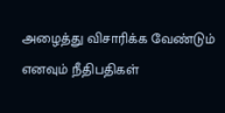அழைத்து விசாரிக்க வேண்டும் எனவும் நீதிபதிகள்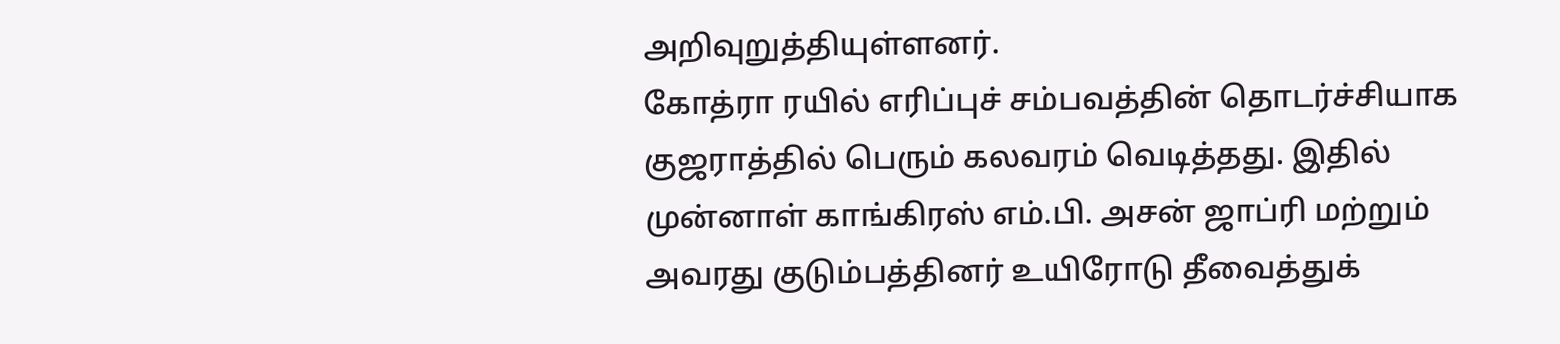அறிவுறுத்தியுள்ளனர்.
கோத்ரா ரயில் எரிப்புச் சம்பவத்தின் தொடர்ச்சியாக குஜராத்தில் பெரும் கலவரம் வெடித்தது. இதில் முன்னாள் காங்கிரஸ் எம்.பி. அசன் ஜாப்ரி மற்றும் அவரது குடும்பத்தினர் உயிரோடு தீவைத்துக்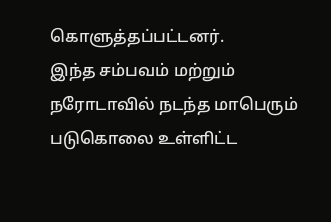கொளுத்தப்பட்டனர்.
இந்த சம்பவம் மற்றும் நரோடாவில் நடந்த மாபெரும் படுகொலை உள்ளிட்ட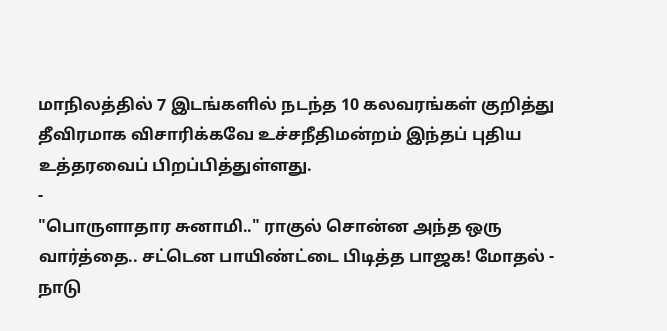மாநிலத்தில் 7 இடங்களில் நடந்த 10 கலவரங்கள் குறித்து தீவிரமாக விசாரிக்கவே உச்சநீதிமன்றம் இந்தப் புதிய உத்தரவைப் பிறப்பித்துள்ளது.
-
"பொருளாதார சுனாமி.." ராகுல் சொன்ன அந்த ஒரு வார்த்தை.. சட்டென பாயிண்ட்டை பிடித்த பாஜக! மோதல் -
நாடு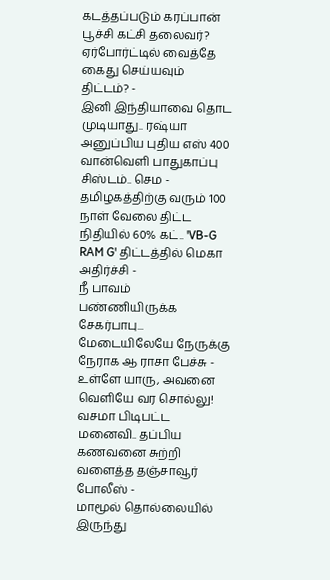கடத்தப்படும் கரப்பான் பூச்சி கட்சி தலைவர்? ஏர்போர்ட்டில் வைத்தே கைது செய்யவும் திட்டம்? -
இனி இந்தியாவை தொட முடியாது.. ரஷ்யா அனுப்பிய புதிய எஸ் 400 வான்வெளி பாதுகாப்பு சிஸ்டம்.. செம -
தமிழகத்திற்கு வரும் 100 நாள் வேலை திட்ட நிதியில் 60% கட்.. 'VB-G RAM G' திட்டத்தில் மெகா அதிர்ச்சி -
நீ பாவம் பண்ணியிருக்க சேகர்பாபு... மேடையிலேயே நேருக்கு நேராக ஆ ராசா பேச்சு -
உள்ளே யாரு, அவனை வெளியே வர சொல்லு! வசமா பிடிபட்ட மனைவி.. தப்பிய கணவனை சுற்றி வளைத்த தஞ்சாவூர் போலீஸ் -
மாமூல் தொல்லையில் இருந்து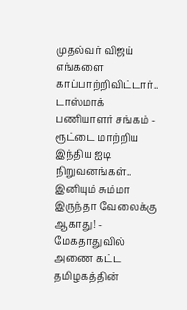முதல்வர் விஜய் எங்களை காப்பாற்றிவிட்டார்.. டாஸ்மாக் பணியாளர் சங்கம் -
ரூட்டை மாற்றிய இந்திய ஐடி நிறுவனங்கள்.. இனியும் சும்மா இருந்தா வேலைக்கு ஆகாது! -
மேகதாதுவில் அணை கட்ட தமிழகத்தின்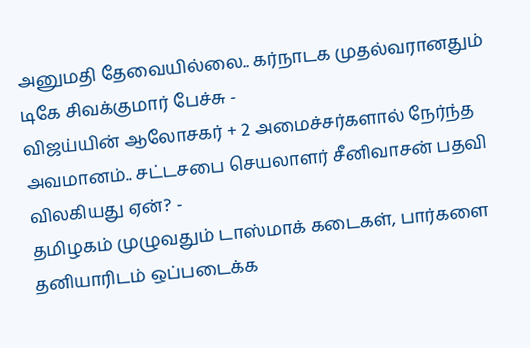அனுமதி தேவையில்லை.. கர்நாடக முதல்வரானதும் டிகே சிவக்குமார் பேச்சு -
விஜய்யின் ஆலோசகர் + 2 அமைச்சர்களால் நேர்ந்த அவமானம்.. சட்டசபை செயலாளர் சீனிவாசன் பதவி விலகியது ஏன்? -
தமிழகம் முழுவதும் டாஸ்மாக் கடைகள், பார்களை தனியாரிடம் ஒப்படைக்க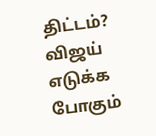திட்டம்? விஜய் எடுக்க போகும்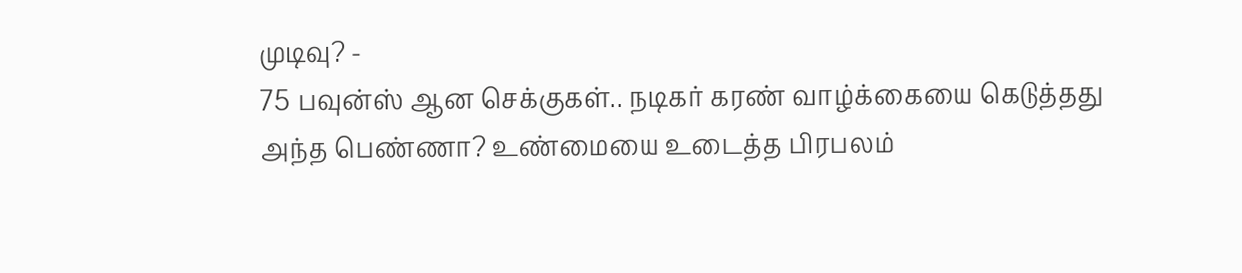முடிவு? -
75 பவுன்ஸ் ஆன செக்குகள்.. நடிகர் கரண் வாழ்க்கையை கெடுத்தது அந்த பெண்ணா? உண்மையை உடைத்த பிரபலம்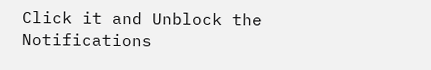Click it and Unblock the Notifications